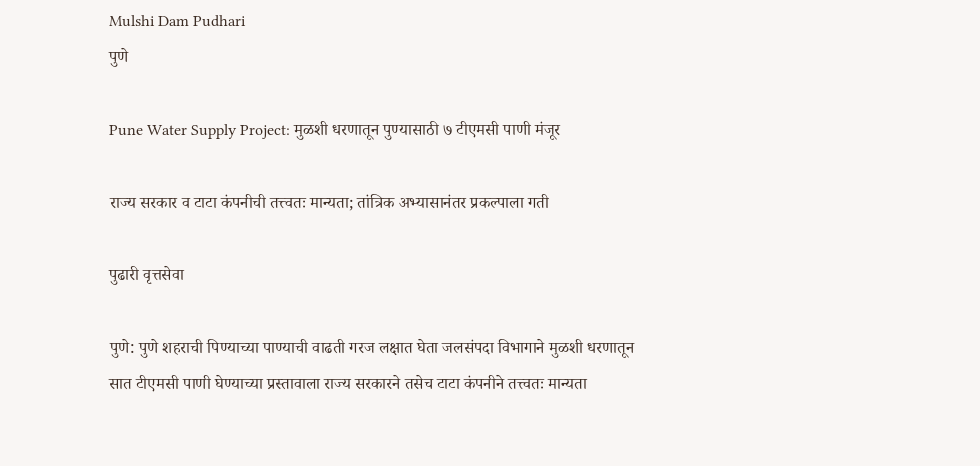Mulshi Dam Pudhari
पुणे

Pune Water Supply Project: मुळशी धरणातून पुण्यासाठी ७ टीएमसी पाणी मंजूर

राज्य सरकार व टाटा कंपनीची तत्त्वतः मान्यता; तांत्रिक अभ्यासानंतर प्रकल्पाला गती

पुढारी वृत्तसेवा

पुणे: पुणे शहराची पिण्याच्या पाण्याची वाढती गरज लक्षात घेता जलसंपदा विभागाने मुळशी धरणातून सात टीएमसी पाणी घेण्याच्या प्रस्तावाला राज्य सरकारने तसेच टाटा कंपनीने तत्त्वतः मान्यता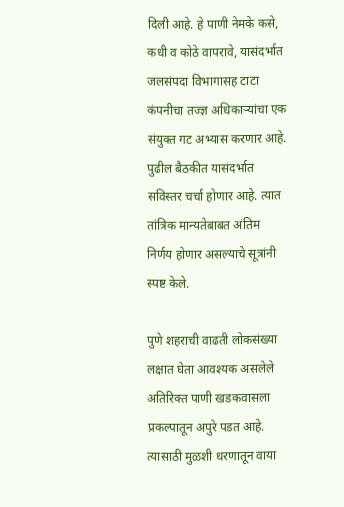दिली आहे. हे पाणी नेमके कसे, कधी व कोठे वापरावे, यासंदर्भात जलसंपदा विभागासह टाटा कंपनीचा तज्ज्ञ अधिकाऱ्यांचा एक संयुक्त गट अभ्यास करणार आहे. पुढील बैठकीत यासंदर्भात सविस्तर चर्चा होणार आहे. त्यात तांत्रिक मान्यतेबाबत अंतिम निर्णय होणार असल्याचे सूत्रांनी स्पष्ट केले.

पुणे शहराची वाढती लोकसंख्या लक्षात घेता आवश्यक असलेले अतिरिक्त पाणी खडकवासला प्रकल्पातून अपुरे पडत आहे. त्यासाठी मुळशी धरणातून वाया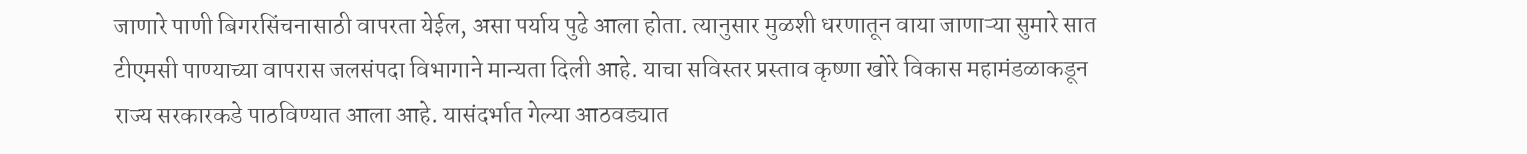जाणारे पाणी बिगरसिंचनासाठी वापरता येईल, असा पर्याय पुढे आला होता. त्यानुसार मुळशी धरणातून वाया जाणाऱ्या सुमारे सात टीएमसी पाण्याच्या वापरास जलसंपदा विभागाने मान्यता दिली आहे. याचा सविस्तर प्रस्ताव कृष्णा खोरे विकास महामंडळाकडून राज्य सरकारकडे पाठविण्यात आला आहे. यासंदर्भात गेल्या आठवड्यात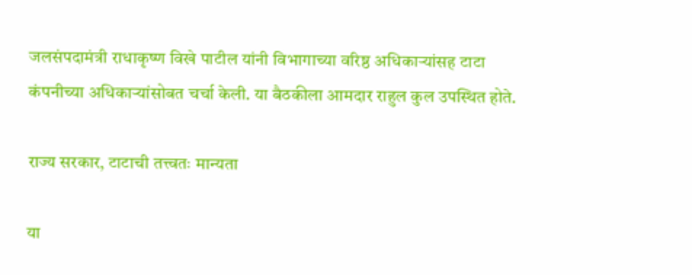जलसंपदामंत्री राधाकृष्ण विखे पाटील यांनी विभागाच्या वरिष्ठ अधिकाऱ्यांसह टाटा कंपनीच्या अधिकाऱ्यांसोबत चर्चा केली. या बैठकीला आमदार राहुल कुल उपस्थित होते.

राज्य सरकार, टाटाची तत्त्वतः मान्यता

या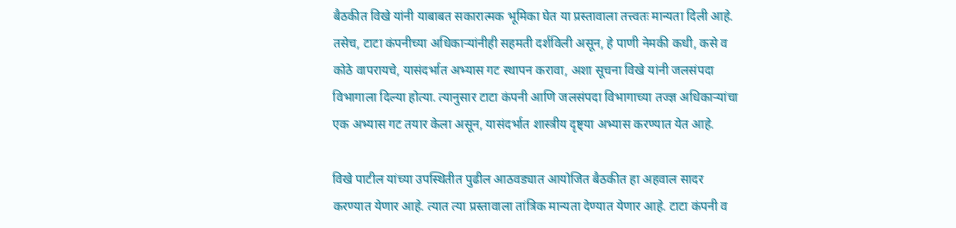बैठकीत विखे यांनी याबाबत सकारात्मक भूमिका घेत या प्रस्तावाला तत्त्वतः मान्यता दिली आहे. तसेच, टाटा कंपनीच्या अधिकाऱ्यांनीही सहमती दर्शविली असून, हे पाणी नेमकी कधी, कसे व कोठे वापरायचे, यासंदर्भात अभ्यास गट स्थापन करावा, अशा सूचना विखे यांनी जलसंपदा विभागाला दिल्या होत्या. त्यानुसार टाटा कंपनी आणि जलसंपदा विभागाच्या तज्ज्ञ अधिकाऱ्यांचा एक अभ्यास गट तयार केला असून, यासंदर्भात शास्त्रीय दृष्ट्‌‍या अभ्यास करण्यात येत आहे.

विखे पाटील यांच्या उपस्थितीत पुढील आठवड्यात आयोजित बैठकीत हा अहवाल सादर करण्यात येणार आहे. त्यात त्या प्रस्तावाला तांत्रिक मान्यता देण्यात येणार आहे. टाटा कंपनी व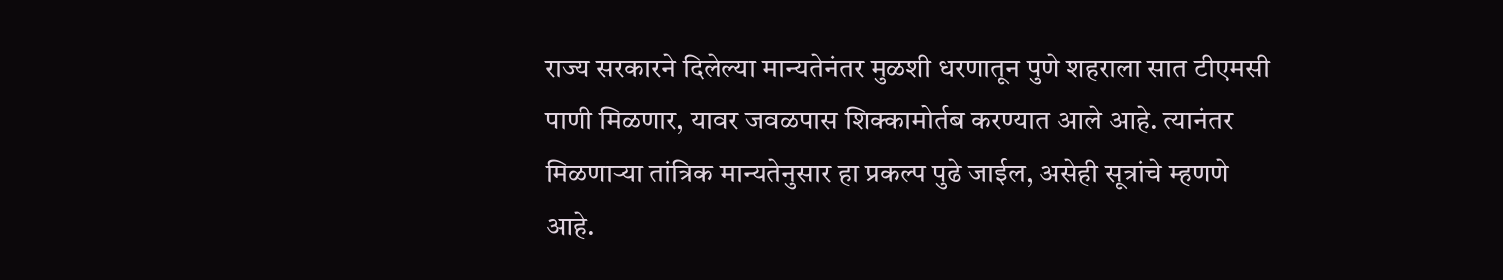राज्य सरकारने दिलेल्या मान्यतेनंतर मुळशी धरणातून पुणे शहराला सात टीएमसी पाणी मिळणार, यावर जवळपास शिक्कामोर्तब करण्यात आले आहे. त्यानंतर मिळणाऱ्या तांत्रिक मान्यतेनुसार हा प्रकल्प पुढे जाईल, असेही सूत्रांचे म्हणणे आहे.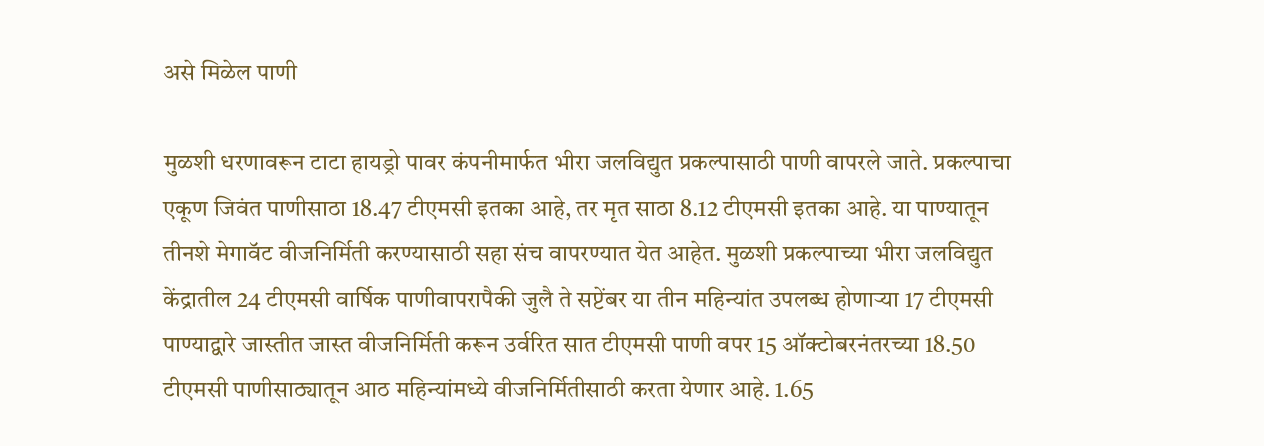असे मिळेल पाणी

मुळशी धरणावरून टाटा हायड्रो पावर कंपनीमार्फत भीरा जलविद्युत प्रकल्पासाठी पाणी वापरले जाते. प्रकल्पाचा एकूण जिवंत पाणीसाठा 18.47 टीएमसी इतका आहे, तर मृत साठा 8.12 टीएमसी इतका आहे. या पाण्यातून तीनशे मेगावॅट वीजनिर्मिती करण्यासाठी सहा संच वापरण्यात येत आहेत. मुळशी प्रकल्पाच्या भीरा जलविद्युत केंद्रातील 24 टीएमसी वार्षिक पाणीवापरापैकी जुलै ते सप्टेंबर या तीन महिन्यांत उपलब्ध होणाऱ्या 17 टीएमसी पाण्याद्वारे जास्तीत जास्त वीजनिर्मिती करून उर्वरित सात टीएमसी पाणी वपर 15 ऑक्टोबरनंतरच्या 18.50 टीएमसी पाणीसाठ्यातून आठ महिन्यांमध्ये वीजनिर्मितीसाठी करता येणार आहे. 1.65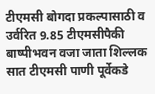टीएमसी बोगदा प्रकल्पासाठी व उर्वरित 9.85 टीएमसीपैकी बाष्पीभवन वजा जाता शिल्लक सात टीएमसी पाणी पूर्वेकडे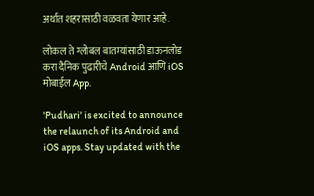अर्थात शहरासाठी वळवता येणार आहे.

लोकल ते ग्लोबल बातम्यांसाठी डाऊनलोड करा दैनिक पुढारीचे Android आणि iOS मोबाईल App.

'Pudhari' is excited to announce the relaunch of its Android and iOS apps. Stay updated with the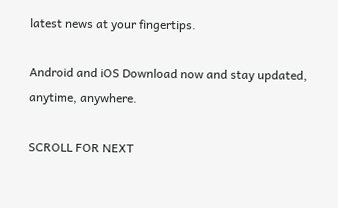latest news at your fingertips.

Android and iOS Download now and stay updated, anytime, anywhere.

SCROLL FOR NEXT